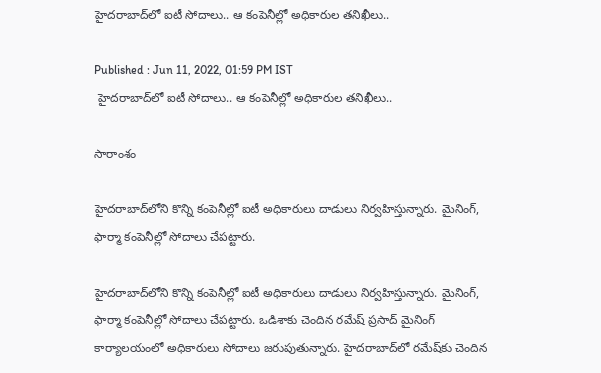హైదరాబాద్‌లో ఐటీ సోదాలు.. ఆ కంపెనీల్లో అధికారుల తనిఖీలు..

Published : Jun 11, 2022, 01:59 PM IST
 హైదరాబాద్‌లో ఐటీ సోదాలు.. ఆ కంపెనీల్లో అధికారుల తనిఖీలు..

సారాంశం

హైదరాబాద్‌లోని కొన్ని కంపెనీల్లో ఐటీ అధికారులు దాడులు నిర్వహిస్తున్నారు. మైనింగ్, ఫార్మా కంపెనీల్లో సోదాలు చేపట్టారు.

హైదరాబాద్‌లోని కొన్ని కంపెనీల్లో ఐటీ అధికారులు దాడులు నిర్వహిస్తున్నారు. మైనింగ్, ఫార్మా కంపెనీల్లో సోదాలు చేపట్టారు. ఒడిశాకు చెందిన రమేష్ ప్రసాద్ మైనింగ్ కార్యాలయంలో అధికారులు సోదాలు జరుపుతున్నారు. హైదరాబాద్‌లో రమేష్‌కు చెందిన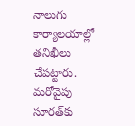నాలుగు కార్యాలయాల్లో తనిఖీలు చేపట్టారు. మరోవైపు సూరత్‌కు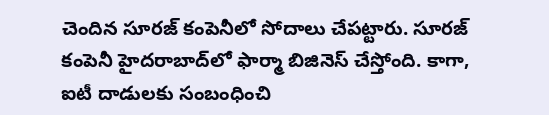చెందిన సూరజ్ కంపెనీలో సోదాలు చేపట్టారు. సూరజ్ కంపెనీ హైదరాబాద్‌లో ఫార్మా బిజినెస్ చేస్తోంది. కాగా, ఐటీ దాడులకు సంబంధించి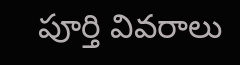పూర్తి వివరాలు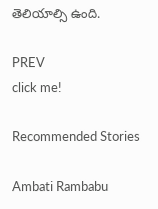తెలియాల్సి ఉంది.

PREV
click me!

Recommended Stories

Ambati Rambabu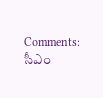Comments: సీఎం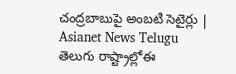చంద్రబాబుపై అంబటి సెటైర్లు | Asianet News Telugu
తెలుగు రాష్ట్రాల్లోఈ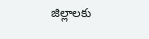జిల్లాలకు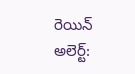రెయిన్ అలెర్ట్: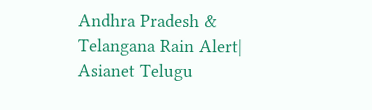Andhra Pradesh & Telangana Rain Alert| Asianet Telugu